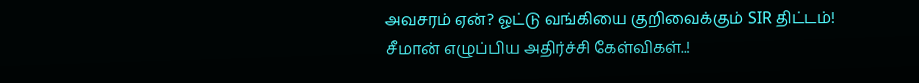அவசரம் ஏன்? ஓட்டு வங்கியை குறிவைக்கும் SIR திட்டம்! சீமான் எழுப்பிய அதிர்ச்சி கேள்விகள்..!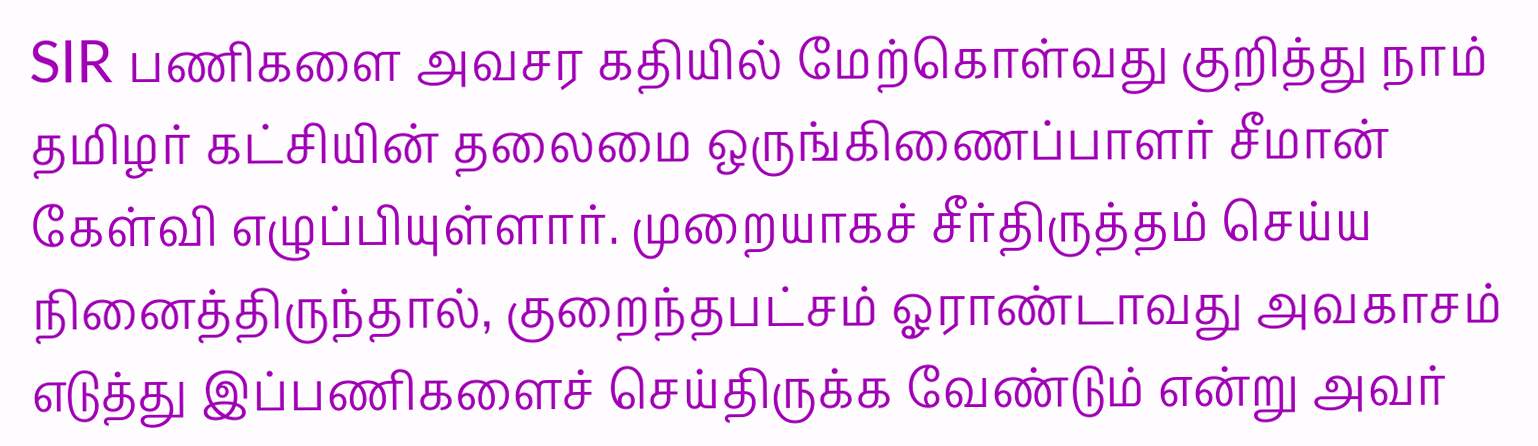SIR பணிகளை அவசர கதியில் மேற்கொள்வது குறித்து நாம் தமிழர் கட்சியின் தலைமை ஒருங்கிணைப்பாளர் சீமான் கேள்வி எழுப்பியுள்ளார். முறையாகச் சீர்திருத்தம் செய்ய நினைத்திருந்தால், குறைந்தபட்சம் ஓராண்டாவது அவகாசம் எடுத்து இப்பணிகளைச் செய்திருக்க வேண்டும் என்று அவர்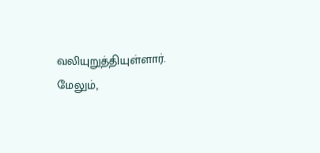வலியுறுத்தியுள்ளார். மேலும்,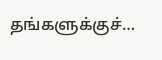தங்களுக்குச்…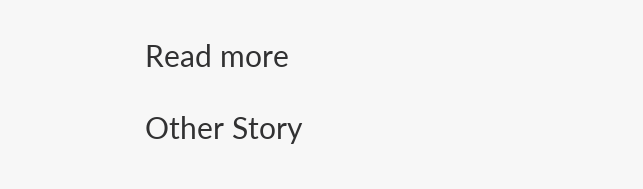Read more

Other Story